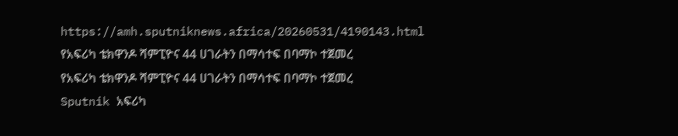https://amh.sputniknews.africa/20260531/4190143.html
የአፍሪካ ቴክዋንዶ ሻምፒዮና 44 ሀገራትን በማሳተፍ በባማኮ ተጀመረ
የአፍሪካ ቴክዋንዶ ሻምፒዮና 44 ሀገራትን በማሳተፍ በባማኮ ተጀመረ
Sputnik አፍሪካ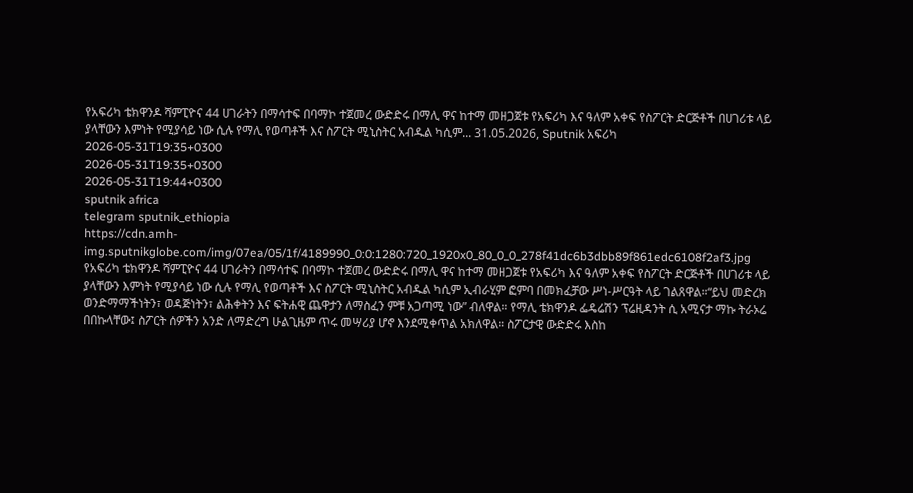የአፍሪካ ቴክዋንዶ ሻምፒዮና 44 ሀገራትን በማሳተፍ በባማኮ ተጀመረ ውድድሩ በማሊ ዋና ከተማ መዘጋጀቱ የአፍሪካ እና ዓለም አቀፍ የስፖርት ድርጅቶች በሀገሪቱ ላይ ያላቸውን እምነት የሚያሳይ ነው ሲሉ የማሊ የወጣቶች እና ስፖርት ሚኒስትር አብዱል ካሲም... 31.05.2026, Sputnik አፍሪካ
2026-05-31T19:35+0300
2026-05-31T19:35+0300
2026-05-31T19:44+0300
sputnik africa
telegram sputnik_ethiopia
https://cdn.amh-img.sputnikglobe.com/img/07ea/05/1f/4189990_0:0:1280:720_1920x0_80_0_0_278f41dc6b3dbb89f861edc6108f2af3.jpg
የአፍሪካ ቴክዋንዶ ሻምፒዮና 44 ሀገራትን በማሳተፍ በባማኮ ተጀመረ ውድድሩ በማሊ ዋና ከተማ መዘጋጀቱ የአፍሪካ እና ዓለም አቀፍ የስፖርት ድርጅቶች በሀገሪቱ ላይ ያላቸውን እምነት የሚያሳይ ነው ሲሉ የማሊ የወጣቶች እና ስፖርት ሚኒስትር አብዱል ካሲም ኢብራሂም ፎምባ በመክፈቻው ሥነ-ሥርዓት ላይ ገልጸዋል።“ይህ መድረክ ወንድማማችነትን፣ ወዳጅነትን፣ ልሕቀትን እና ፍትሐዊ ጨዋታን ለማስፈን ምቹ አጋጣሚ ነው” ብለዋል። የማሊ ቴክዋንዶ ፌዴሬሽን ፕሬዚዳንት ሲ አሚናታ ማኩ ትራኦሬ በበኩላቸው፤ ስፖርት ሰዎችን አንድ ለማድረግ ሁልጊዜም ጥሩ መሣሪያ ሆኖ እንደሚቀጥል አክለዋል። ስፖርታዊ ውድድሩ እስከ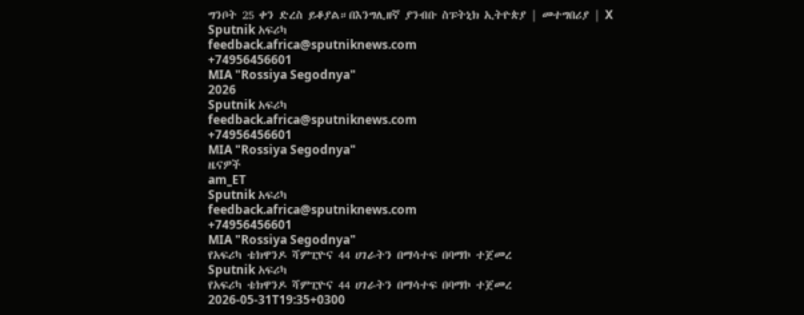ግንቦት 25 ቀን ድረስ ይቆያል።በእንግሊዘኛ ያንብቡ ስፑትኒክ ኢትዮጵያ | መተግበሪያ | X
Sputnik አፍሪካ
feedback.africa@sputniknews.com
+74956456601
MIA "Rossiya Segodnya"
2026
Sputnik አፍሪካ
feedback.africa@sputniknews.com
+74956456601
MIA "Rossiya Segodnya"
ዜናዎች
am_ET
Sputnik አፍሪካ
feedback.africa@sputniknews.com
+74956456601
MIA "Rossiya Segodnya"
የአፍሪካ ቴክዋንዶ ሻምፒዮና 44 ሀገራትን በማሳተፍ በባማኮ ተጀመረ
Sputnik አፍሪካ
የአፍሪካ ቴክዋንዶ ሻምፒዮና 44 ሀገራትን በማሳተፍ በባማኮ ተጀመረ
2026-05-31T19:35+0300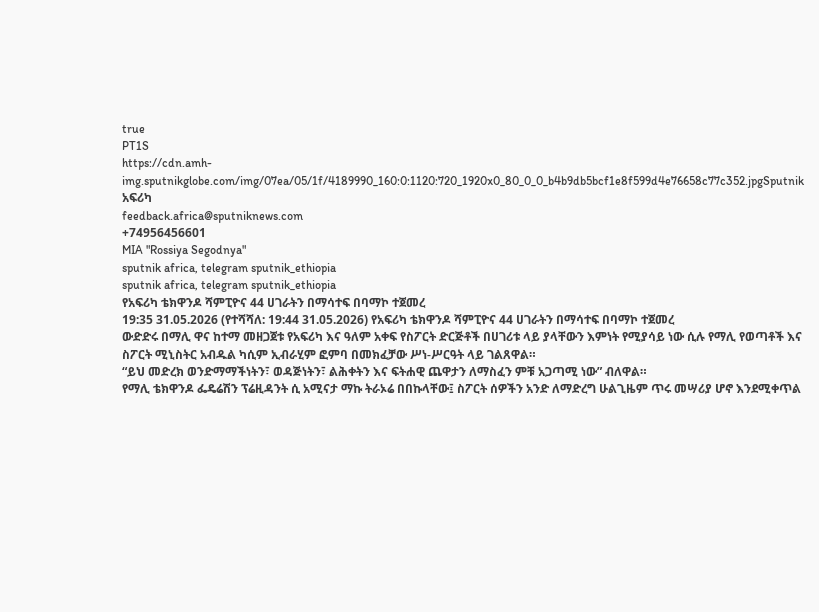true
PT1S
https://cdn.amh-img.sputnikglobe.com/img/07ea/05/1f/4189990_160:0:1120:720_1920x0_80_0_0_b4b9db5bcf1e8f599d4e76658c77c352.jpgSputnik አፍሪካ
feedback.africa@sputniknews.com
+74956456601
MIA "Rossiya Segodnya"
sputnik africa, telegram sputnik_ethiopia
sputnik africa, telegram sputnik_ethiopia
የአፍሪካ ቴክዋንዶ ሻምፒዮና 44 ሀገራትን በማሳተፍ በባማኮ ተጀመረ
19:35 31.05.2026 (የተሻሻለ: 19:44 31.05.2026) የአፍሪካ ቴክዋንዶ ሻምፒዮና 44 ሀገራትን በማሳተፍ በባማኮ ተጀመረ
ውድድሩ በማሊ ዋና ከተማ መዘጋጀቱ የአፍሪካ እና ዓለም አቀፍ የስፖርት ድርጅቶች በሀገሪቱ ላይ ያላቸውን እምነት የሚያሳይ ነው ሲሉ የማሊ የወጣቶች እና ስፖርት ሚኒስትር አብዱል ካሲም ኢብራሂም ፎምባ በመክፈቻው ሥነ-ሥርዓት ላይ ገልጸዋል።
“ይህ መድረክ ወንድማማችነትን፣ ወዳጅነትን፣ ልሕቀትን እና ፍትሐዊ ጨዋታን ለማስፈን ምቹ አጋጣሚ ነው” ብለዋል።
የማሊ ቴክዋንዶ ፌዴሬሽን ፕሬዚዳንት ሲ አሚናታ ማኩ ትራኦሬ በበኩላቸው፤ ስፖርት ሰዎችን አንድ ለማድረግ ሁልጊዜም ጥሩ መሣሪያ ሆኖ እንደሚቀጥል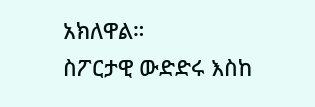አክለዋል።
ስፖርታዊ ውድድሩ እስከ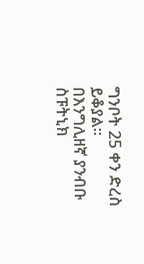ግንቦት 25 ቀን ድረስ ይቆያል።
በእንግሊዘኛ ያንብቡ
ስፑትኒክ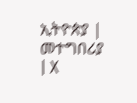ኢትዮጵያ | መተግበሪያ | X